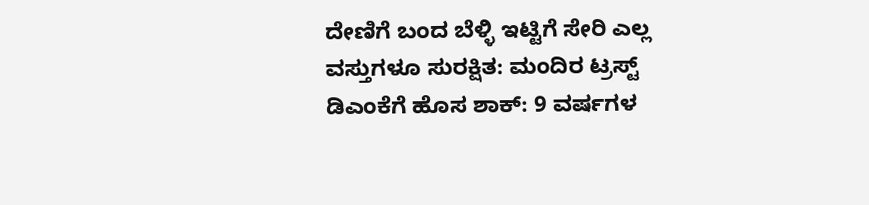ದೇಣಿಗೆ ಬಂದ ಬೆಳ್ಳಿ ಇಟ್ಟಿಗೆ ಸೇರಿ ಎಲ್ಲ ವಸ್ತುಗಳೂ ಸುರಕ್ಷಿತ: ಮಂದಿರ ಟ್ರಸ್ಟ್
ಡಿಎಂಕೆಗೆ ಹೊಸ ಶಾಕ್: 9 ವರ್ಷಗಳ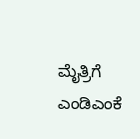ಮೈತ್ರಿಗೆ ಎಂಡಿಎಂಕೆ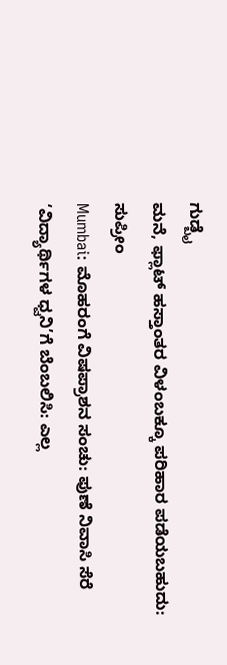ಗುಡ್ಬೈ
ಮನೆ, ಫ್ಲಾಟ್ ಹಸ್ತಾಂತರ ವಿಳಂಬಕ್ಕೂ ಪರಿಹಾರ ಪಡೆಯಬಹುದು: ಸುಪ್ರೀಂ
Mumbai: ಮೊಹರಂಗೆ ವಿಷಪ್ರಾಶನ ಸಂಚು: ಪುಣೆ ನಿವಾಸಿ ಸೆರೆ
‘ವಿದ್ಯಾರ್ಥಿಗಳ ಧ್ವನಿ’ಗೆ ಬೆಂಬಲಿಸಿ: ಎಲ್ಲ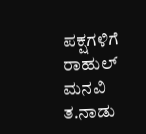ಪಕ್ಷಗಳಿಗೆ ರಾಹುಲ್ ಮನವಿ
ತ.ನಾಡು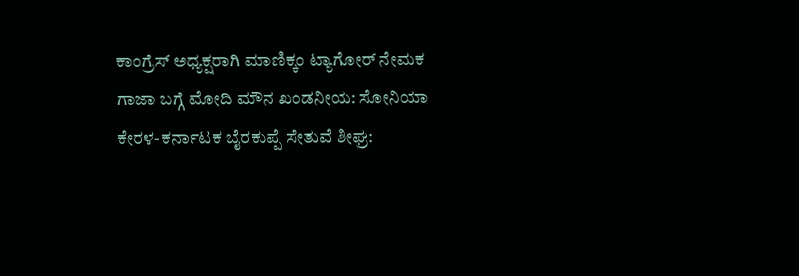ಕಾಂಗ್ರೆಸ್ ಅಧ್ಯಕ್ಷರಾಗಿ ಮಾಣಿಕ್ಕಂ ಟ್ಯಾಗೋರ್ ನೇಮಕ
ಗಾಜಾ ಬಗ್ಗೆ ಮೋದಿ ಮೌನ ಖಂಡನೀಯ: ಸೋನಿಯಾ
ಕೇರಳ-ಕರ್ನಾಟಕ ಬೈರಕುಪ್ಪೆ ಸೇತುವೆ ಶೀಘ್ರ: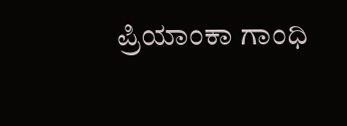ಪ್ರಿಯಾಂಕಾ ಗಾಂಧಿ